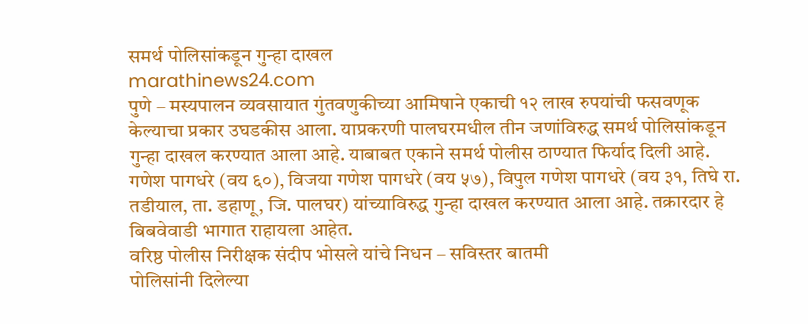समर्थ पोलिसांकडून गुन्हा दाखल
marathinews24.com
पुणे – मस्यपालन व्यवसायात गुंतवणुकीच्या आमिषाने एकाची १२ लाख रुपयांची फसवणूक केल्याचा प्रकार उघडकीस आला. याप्रकरणी पालघरमधील तीन जणांविरुद्ध समर्थ पोलिसांकडून गुन्हा दाखल करण्यात आला आहे. याबाबत एकाने समर्थ पोलीस ठाण्यात फिर्याद दिली आहे. गणेश पागधरे (वय ६०), विजया गणेश पागधरे (वय ५७), विपुल गणेश पागधरे (वय ३१, तिघे रा. तडीयाल, ता. डहाणू, जि. पालघर) यांच्याविरुद्ध गुन्हा दाखल करण्यात आला आहे. तक्रारदार हे बिबवेवाडी भागात राहायला आहेत.
वरिष्ठ पोलीस निरीक्षक संदीप भोसले यांचे निधन – सविस्तर बातमी
पोलिसांनी दिलेल्या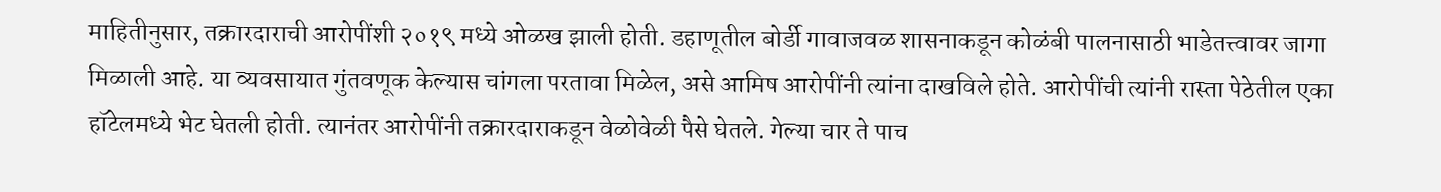माहितीनुसार, तक्रारदाराची आरोपींशी २०१९ मध्ये ओळख झाली होती. डहाणूतील बोर्डी गावाजवळ शासनाकडून कोळंबी पालनासाठी भाडेतत्त्वावर जागा मिळाली आहे. या व्यवसायात गुंतवणूक केल्यास चांगला परतावा मिळेल, असे आमिष आरोपींनी त्यांना दाखविले होते. आरोपींची त्यांनी रास्ता पेठेतील एका हॉटेलमध्ये भेट घेतली होती. त्यानंतर आरोपींनी तक्रारदाराकडून वेळोवेळी पैसे घेतले. गेल्या चार ते पाच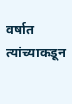वर्षात त्यांच्याकडून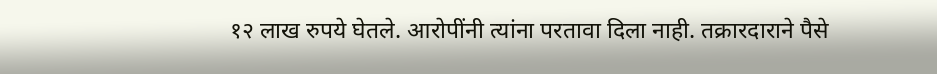१२ लाख रुपये घेतले. आरोपींनी त्यांना परतावा दिला नाही. तक्रारदाराने पैसे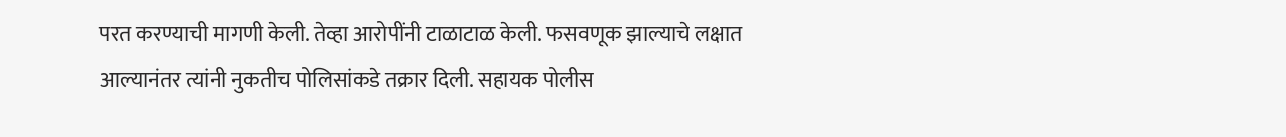परत करण्याची मागणी केली. तेव्हा आरोपींनी टाळाटाळ केली. फसवणूक झाल्याचे लक्षात आल्यानंतर त्यांनी नुकतीच पोलिसांकडे तक्रार दिली. सहायक पोलीस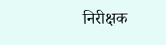निरीक्षक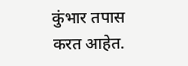कुंभार तपास करत आहेत.